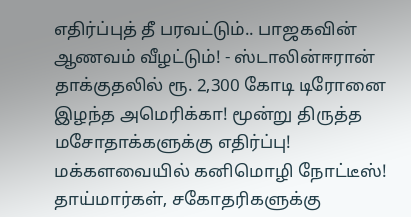எதிர்ப்புத் தீ பரவட்டும்.. பாஜகவின் ஆணவம் வீழட்டும்! - ஸ்டாலின்ஈரான் தாக்குதலில் ரூ. 2,300 கோடி டிரோனை இழந்த அமெரிக்கா! மூன்று திருத்த மசோதாக்களுக்கு எதிர்ப்பு! மக்களவையில் கனிமொழி நோட்டீஸ்! தாய்மார்கள், சகோதரிகளுக்கு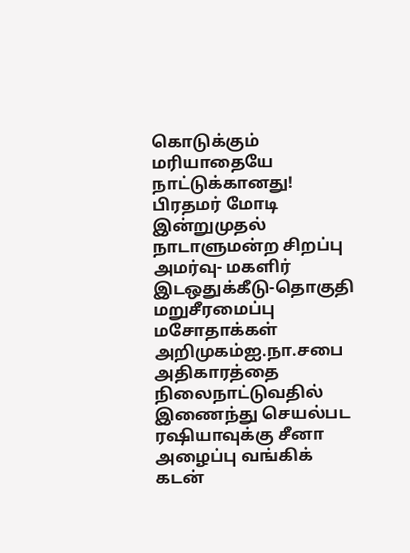கொடுக்கும் மரியாதையே நாட்டுக்கானது! பிரதமர் மோடி இன்றுமுதல் நாடாளுமன்ற சிறப்பு அமர்வு- மகளிர் இடஒதுக்கீடு-தொகுதி மறுசீரமைப்பு மசோதாக்கள் அறிமுகம்ஐ.நா.சபை அதிகாரத்தை நிலைநாட்டுவதில் இணைந்து செயல்பட ரஷியாவுக்கு சீனா அழைப்பு வங்கிக் கடன்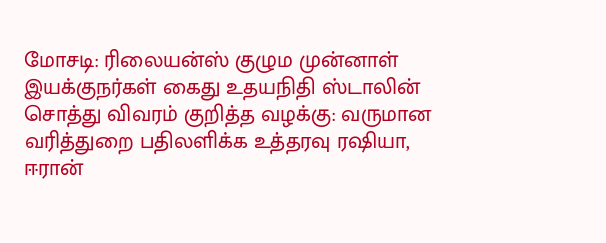மோசடி: ரிலையன்ஸ் குழும முன்னாள் இயக்குநர்கள் கைது உதயநிதி ஸ்டாலின் சொத்து விவரம் குறித்த வழக்கு: வருமான வரித்துறை பதிலளிக்க உத்தரவு ரஷியா, ஈரான்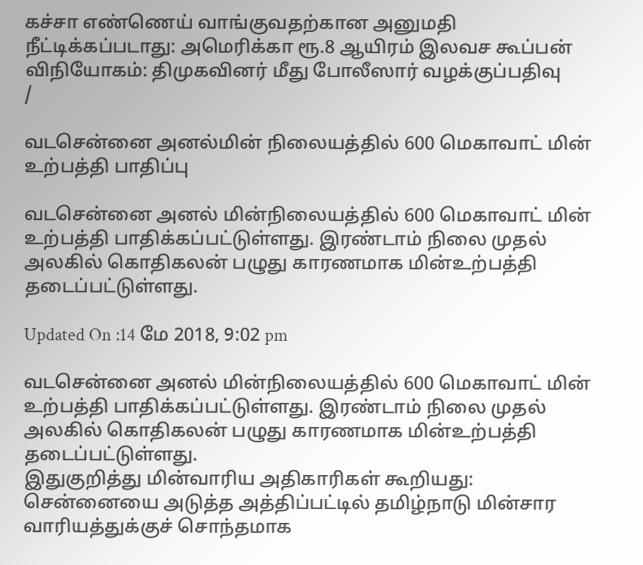கச்சா எண்ணெய் வாங்குவதற்கான அனுமதி நீட்டிக்கப்படாது: அமெரிக்கா ரூ.8 ஆயிரம் இலவச கூப்பன் விநியோகம்: திமுகவினர் மீது போலீஸார் வழக்குப்பதிவு
/

வடசென்னை அனல்மின் நிலையத்தில் 600 மெகாவாட் மின் உற்பத்தி பாதிப்பு

வடசென்னை அனல் மின்நிலையத்தில் 600 மெகாவாட் மின் உற்பத்தி பாதிக்கப்பட்டுள்ளது. இரண்டாம் நிலை முதல் அலகில் கொதிகலன் பழுது காரணமாக மின்உற்பத்தி தடைப்பட்டுள்ளது.

Updated On :14 மே 2018, 9:02 pm

வடசென்னை அனல் மின்நிலையத்தில் 600 மெகாவாட் மின் உற்பத்தி பாதிக்கப்பட்டுள்ளது. இரண்டாம் நிலை முதல் அலகில் கொதிகலன் பழுது காரணமாக மின்உற்பத்தி தடைப்பட்டுள்ளது.
இதுகுறித்து மின்வாரிய அதிகாரிகள் கூறியது: சென்னையை அடுத்த அத்திப்பட்டில் தமிழ்நாடு மின்சார வாரியத்துக்குச் சொந்தமாக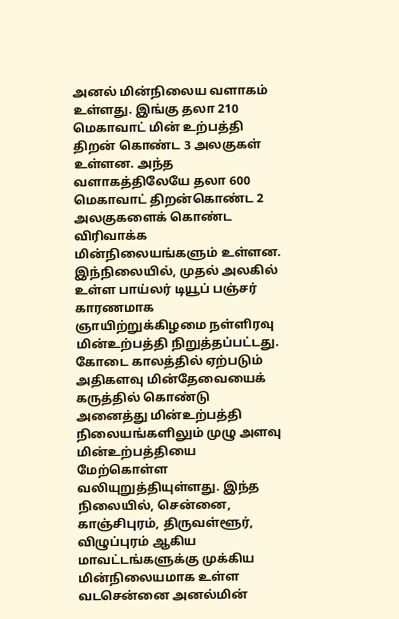அனல் மின்நிலைய வளாகம் உள்ளது. இங்கு தலா 210 மெகாவாட் மின் உற்பத்தி திறன் கொண்ட 3 அலகுகள் உள்ளன. அந்த வளாகத்திலேயே தலா 600 மெகாவாட் திறன்கொண்ட 2 அலகுகளைக் கொண்ட விரிவாக்க மின்நிலையங்களும் உள்ளன.
இந்நிலையில், முதல் அலகில் உள்ள பாய்லர் டியூப் பஞ்சர் காரணமாக ஞாயிற்றுக்கிழமை நள்ளிரவு மின்உற்பத்தி நிறுத்தப்பட்டது. கோடை காலத்தில் ஏற்படும் அதிகளவு மின்தேவையைக் கருத்தில் கொண்டு அனைத்து மின்உற்பத்தி நிலையங்களிலும் முழு அளவு மின்உற்பத்தியை மேற்கொள்ள வலியுறுத்தியுள்ளது. இந்த நிலையில், சென்னை, காஞ்சிபுரம், திருவள்ளூர், விழுப்புரம் ஆகிய மாவட்டங்களுக்கு முக்கிய மின்நிலையமாக உள்ள வடசென்னை அனல்மின்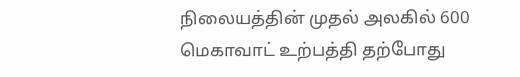நிலையத்தின் முதல் அலகில் 600 மெகாவாட் உற்பத்தி தற்போது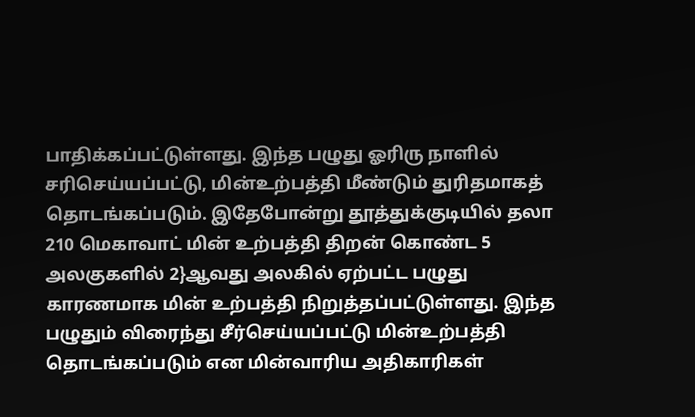பாதிக்கப்பட்டுள்ளது. இந்த பழுது ஓரிரு நாளில் சரிசெய்யப்பட்டு, மின்உற்பத்தி மீண்டும் துரிதமாகத் தொடங்கப்படும். இதேபோன்று தூத்துக்குடியில் தலா 210 மெகாவாட் மின் உற்பத்தி திறன் கொண்ட 5 அலகுகளில் 2}ஆவது அலகில் ஏற்பட்ட பழுது காரணமாக மின் உற்பத்தி நிறுத்தப்பட்டுள்ளது. இந்த பழுதும் விரைந்து சீர்செய்யப்பட்டு மின்உற்பத்தி தொடங்கப்படும் என மின்வாரிய அதிகாரிகள்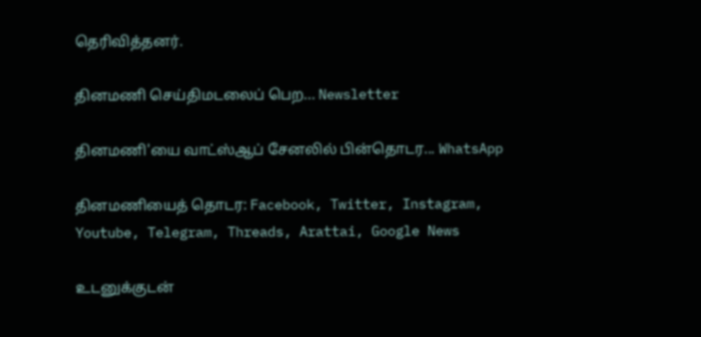தெரிவித்தனர்.

தினமணி செய்திமடலைப் பெற... Newsletter

தினமணி'யை வாட்ஸ்ஆப் சேனலில் பின்தொடர... WhatsApp

தினமணியைத் தொடர: Facebook, Twitter, Instagram, Youtube, Telegram, Threads, Arattai, Google News

உடனுக்குடன்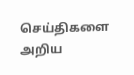செய்திகளை அறிய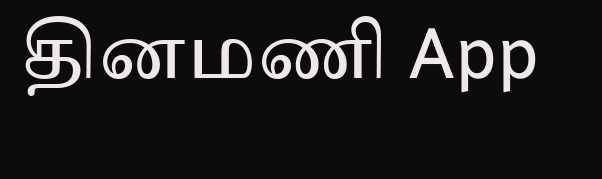தினமணி App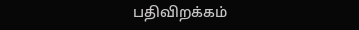பதிவிறக்கம்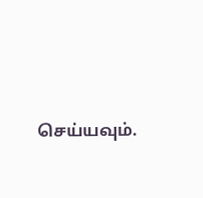செய்யவும்.